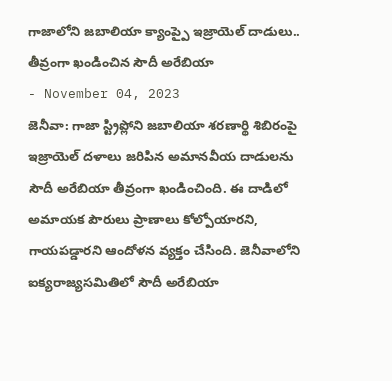గాజాలోని జబాలియా క్యాంప్పై ఇజ్రాయెల్ దాడులు.. తీవ్రంగా ఖండించిన సౌదీ అరేబియా
- November 04, 2023
జెనీవా: గాజా స్ట్రిప్లోని జబాలియా శరణార్థి శిబిరంపై ఇజ్రాయెల్ దళాలు జరిపిన అమానవీయ దాడులను సౌదీ అరేబియా తీవ్రంగా ఖండించింది. ఈ దాడిలో అమాయక పౌరులు ప్రాణాలు కోల్పోయారని, గాయపడ్డారని ఆందోళన వ్యక్తం చేసింది. జెనీవాలోని ఐక్యరాజ్యసమితిలో సౌదీ అరేబియా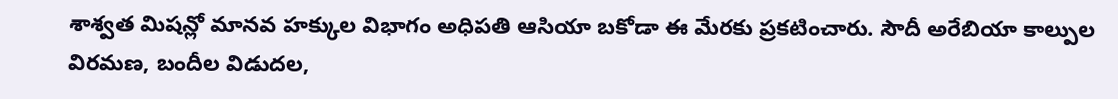శాశ్వత మిషన్లో మానవ హక్కుల విభాగం అధిపతి ఆసియా బకోడా ఈ మేరకు ప్రకటించారు. సౌదీ అరేబియా కాల్పుల విరమణ, బందీల విడుదల,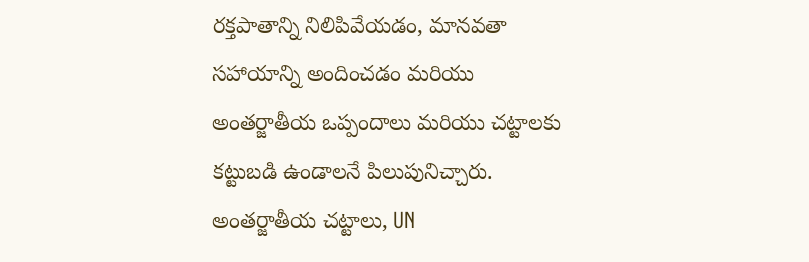రక్తపాతాన్ని నిలిపివేయడం, మానవతా సహాయాన్ని అందించడం మరియు అంతర్జాతీయ ఒప్పందాలు మరియు చట్టాలకు కట్టుబడి ఉండాలనే పిలుపునిచ్చారు. అంతర్జాతీయ చట్టాలు, UN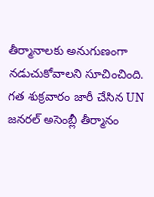తీర్మానాలకు అనుగుణంగా నడుచుకోవాలని సూచించింది. గత శుక్రవారం జారీ చేసిన UN జనరల్ అసెంబ్లీ తీర్మానం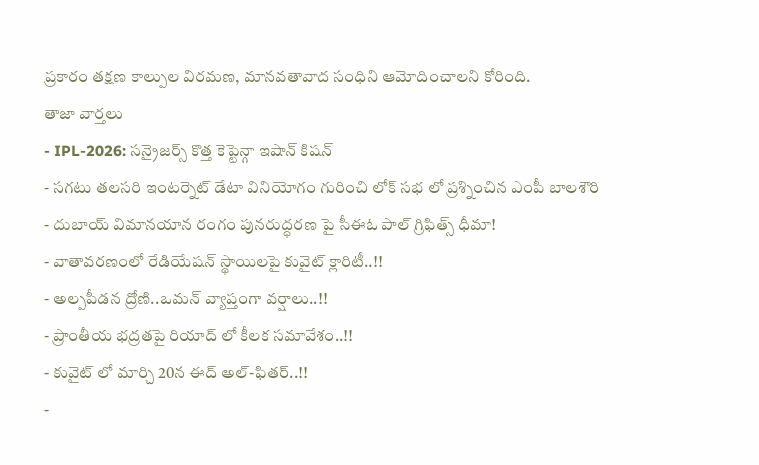ప్రకారం తక్షణ కాల్పుల విరమణ, మానవతావాద సంధిని ఆమోదించాలని కోరింది.
తాజా వార్తలు
- IPL-2026: సన్రైజర్స్ కొత్త కెప్టెన్గా ఇషాన్ కిషన్
- సగటు తలసరి ఇంటర్నెట్ డేటా వినియోగం గురించి లోక్ సభ లో ప్రశ్నించిన ఎంపీ బాలశౌరి
- దుబాయ్ విమానయాన రంగం పునరుద్ధరణ పై సీఈఓ పాల్ గ్రిఫిత్స్ ధీమా!
- వాతావరణంలో రేడియేషన్ స్థాయిలపై కువైట్ క్లారిటీ..!!
- అల్పపీడన ద్రోణి..ఒమన్ వ్యాప్తంగా వర్షాలు..!!
- ప్రాంతీయ భద్రతపై రియాద్ లో కీలక సమావేశం..!!
- కువైట్ లో మార్చి 20న ఈద్ అల్-ఫితర్..!!
-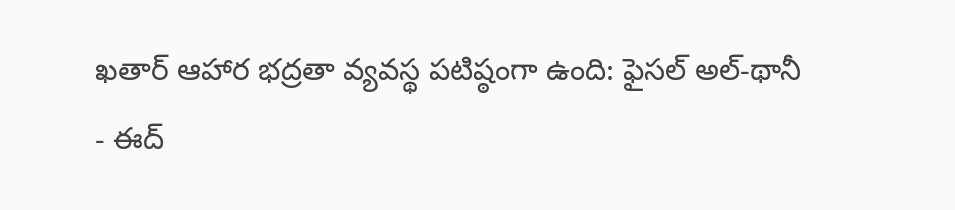ఖతార్ ఆహార భద్రతా వ్యవస్థ పటిష్ఠంగా ఉంది: ఫైసల్ అల్-థానీ
- ఈద్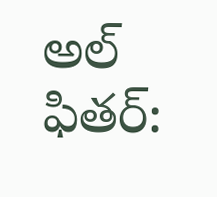అల్ ఫితర్: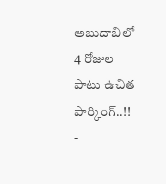అబుదాబిలో 4 రోజుల పాటు ఉచిత పార్కింగ్..!!
-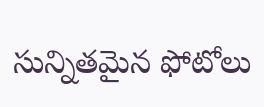సున్నితమైన ఫోటోలు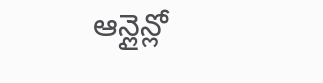ఆన్లైన్లో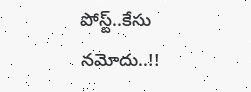పోస్ట్..కేసు నమోదు..!!